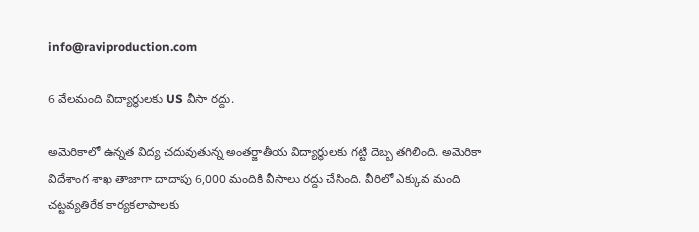info@raviproduction.com

6 వేలమంది విద్యార్థులకు US వీసా రద్దు.

అమెరికాలో ఉన్నత విద్య చదువుతున్న అంతర్జాతీయ విద్యార్థులకు గట్టి దెబ్బ తగిలింది. అమెరికా విదేశాంగ శాఖ తాజాగా దాదాపు 6,000 మందికి వీసాలు రద్దు చేసింది. వీరిలో ఎక్కువ మంది చట్టవ్యతిరేక కార్యకలాపాలకు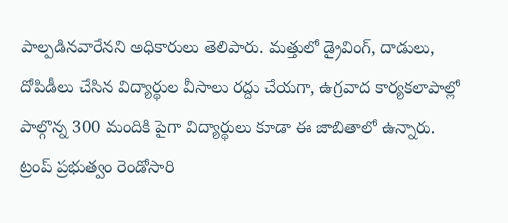పాల్పడినవారేనని అధికారులు తెలిపారు. మత్తులో డ్రైవింగ్, దాడులు, దోపిడీలు చేసిన విద్యార్థుల వీసాలు రద్దు చేయగా, ఉగ్రవాద కార్యకలాపాల్లో పాల్గొన్న 300 మందికి పైగా విద్యార్థులు కూడా ఈ జాబితాలో ఉన్నారు. ట్రంప్ ప్రభుత్వం రెండోసారి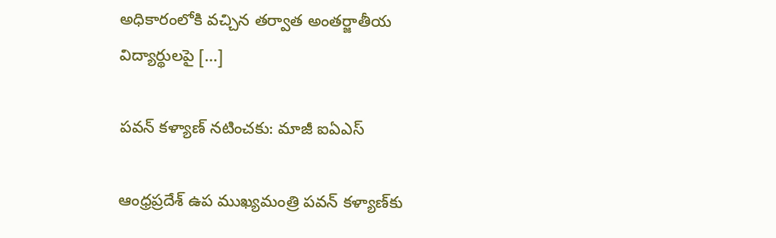అధికారంలోకి వచ్చిన తర్వాత అంతర్జాతీయ విద్యార్థులపై […]

పవన్ కళ్యాణ్ నటించకు: మాజీ ఐఏఎస్

ఆంధ్రప్రదేశ్ ఉప ముఖ్యమంత్రి పవన్ కళ్యాణ్‌కు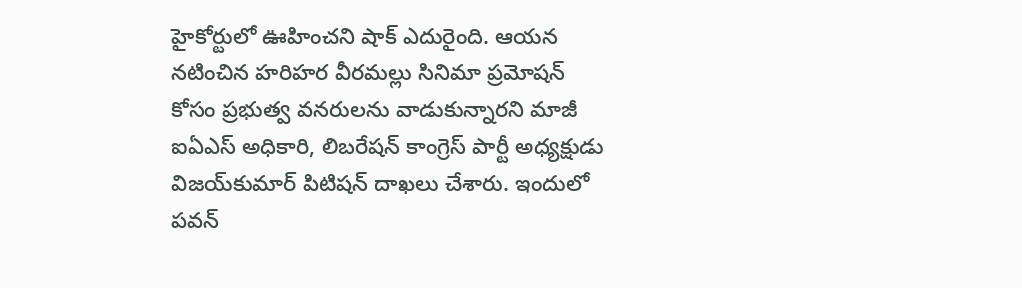హైకోర్టులో ఊహించని షాక్ ఎదురైంది. ఆయన నటించిన హరిహర వీరమల్లు సినిమా ప్రమోషన్ కోసం ప్రభుత్వ వనరులను వాడుకున్నారని మాజీ ఐఏఎస్ అధికారి, లిబరేషన్ కాంగ్రెస్ పార్టీ అధ్యక్షుడు విజయ్‌కుమార్ పిటిషన్ దాఖలు చేశారు. ఇందులో పవన్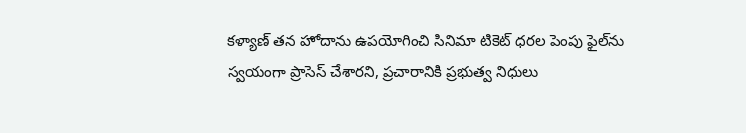కళ్యాణ్ తన హోదాను ఉపయోగించి సినిమా టికెట్ ధరల పెంపు ఫైల్‌ను స్వయంగా ప్రాసెస్ చేశారని, ప్రచారానికి ప్రభుత్వ నిధులు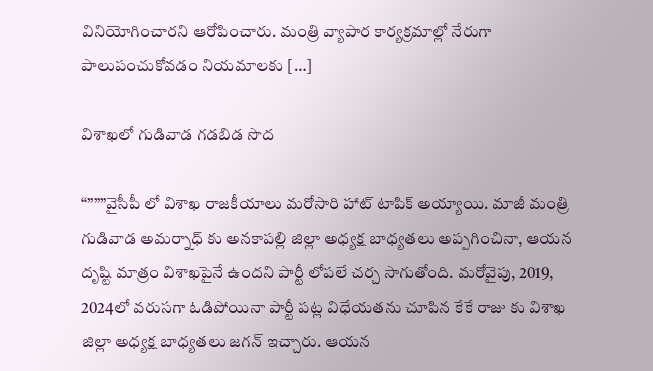వినియోగించారని ఆరోపించారు. మంత్రి వ్యాపార కార్యక్రమాల్లో నేరుగా పాలుపంచుకోవడం నియమాలకు […]

విశాఖలో గుడివాడ గడబిడ సొద

“”””వైసీపీ లో విశాఖ రాజకీయాలు మరోసారి హాట్ టాపిక్ అయ్యాయి. మాజీ మంత్రి గుడివాడ అమర్నాధ్ కు అనకాపల్లి జిల్లా అధ్యక్ష బాధ్యతలు అప్పగించినా, ఆయన దృష్టి మాత్రం విశాఖపైనే ఉందని పార్టీ లోపలే చర్చ సాగుతోంది. మరోవైపు, 2019, 2024లో వరుసగా ఓడిపోయినా పార్టీ పట్ల విధేయతను చూపిన కేకే రాజు కు విశాఖ జిల్లా అధ్యక్ష బాధ్యతలు జగన్ ఇచ్చారు. ఆయన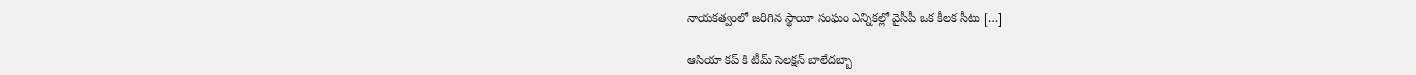నాయకత్వంలో జరిగిన స్థాయీ సంఘం ఎన్నికల్లో వైసీపీ ఒక కీలక సీటు […]

ఆసియా కప్ కి టీమ్ సెలక్షన్ బాలేదబ్బా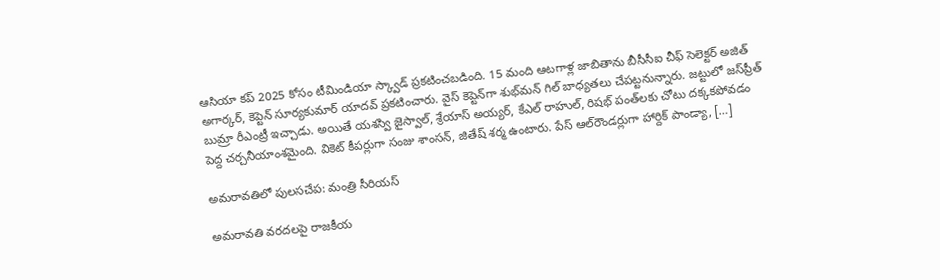ఆసియా కప్ 2025 కోసం టీమిండియా స్క్వాడ్ ప్రకటించబడింది. 15 మంది ఆటగాళ్ల జాబితాను బీసీసీఐ చీఫ్ సెలెక్టర్ అజిత్ అగార్కర్, కెప్టెన్ సూర్యకుమార్ యాదవ్ ప్రకటించారు. వైస్ కెప్టెన్‌గా శుభ్‌మన్ గిల్ బాధ్యతలు చేపట్టనున్నారు. జట్టులో జస్‌ప్రీత్ బుమ్రా రీఎంట్రీ ఇచ్చాడు. అయితే యశస్వి జైస్వాల్, శ్రేయాస్ అయ్యర్, కేఎల్ రాహుల్, రిషభ్ పంత్‌లకు చోటు దక్కకపోవడం పెద్ద చర్చనీయాంశమైంది. వికెట్ కీపర్లుగా సంజు శాంసన్, జితేష్ శర్మ ఉంటారు. పేస్ ఆల్‌రౌండర్లుగా హార్దిక్ పాండ్యా, […]

అమరావతిలో పులసచేప: మంత్రి సీరియస్

అమరావతి వరదలపై రాజకీయ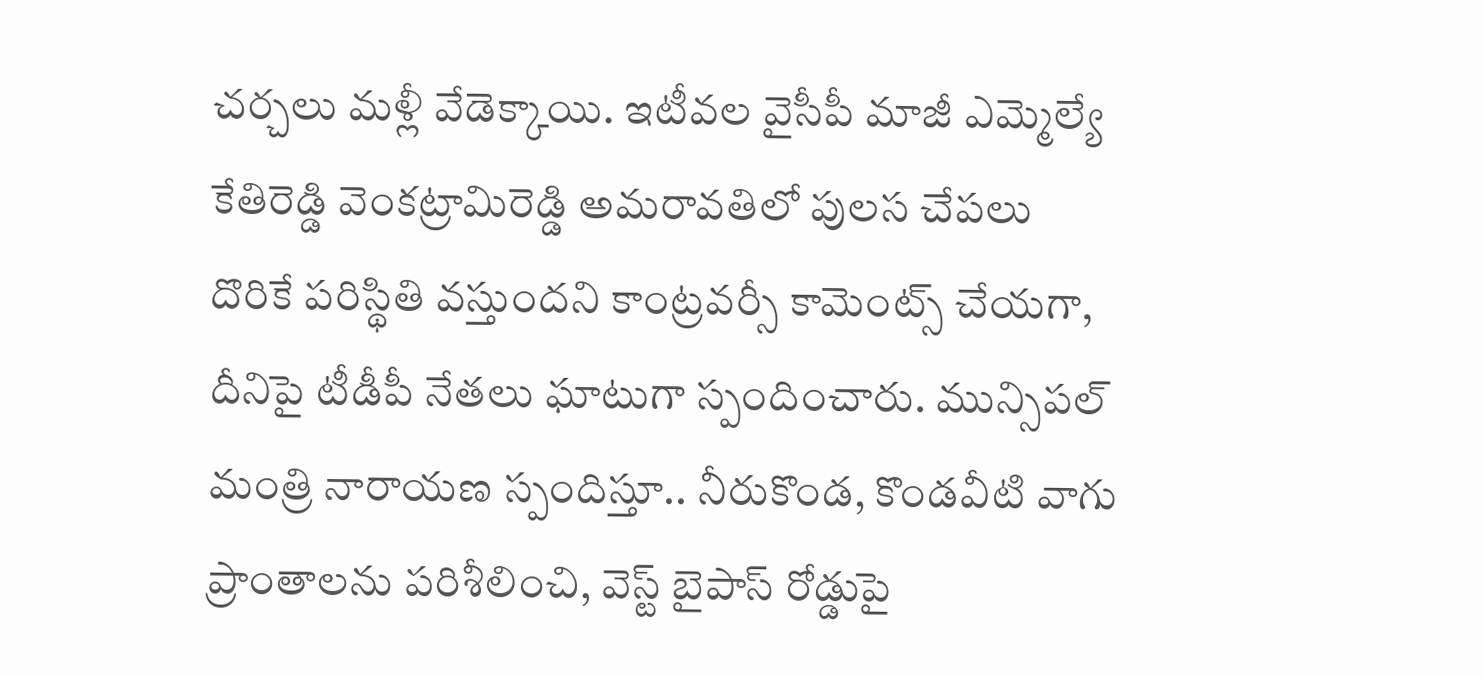చర్చలు మళ్లీ వేడెక్కాయి. ఇటీవల వైసీపీ మాజీ ఎమ్మెల్యే కేతిరెడ్డి వెంకట్రామిరెడ్డి అమరావతిలో పులస చేపలు దొరికే పరిస్థితి వస్తుందని కాంట్రవర్సీ కామెంట్స్ చేయగా, దీనిపై టీడీపీ నేతలు ఘాటుగా స్పందించారు. మున్సిపల్ మంత్రి నారాయణ స్పందిస్తూ.. నీరుకొండ, కొండవీటి వాగు ప్రాంతాలను పరిశీలించి, వెస్ట్ బైపాస్ రోడ్డుపై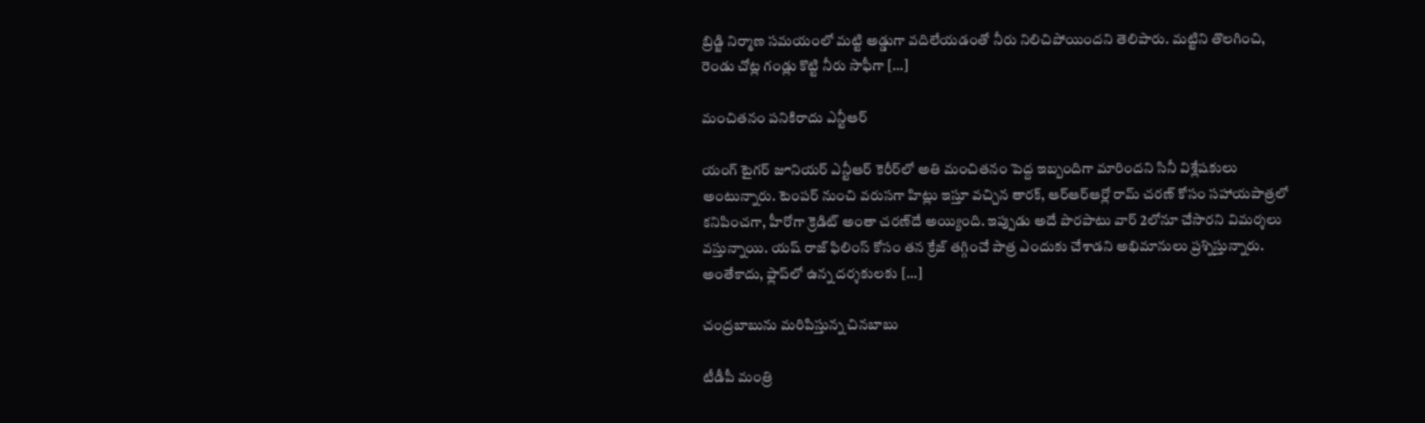బ్రిడ్జి నిర్మాణ సమయంలో మట్టి అడ్డుగా వదిలేయడంతో నీరు నిలిచిపోయిందని తెలిపారు. మట్టిని తొలగించి, రెండు చోట్ల గండ్లు కొట్టి నీరు సాఫీగా […]

మంచితనం పనికిరాదు ఎన్టీఆర్

యంగ్ టైగర్ జూనియర్ ఎన్టీఆర్ కెరీర్‌లో అతి మంచితనం పెద్ద ఇబ్బందిగా మారిందని సినీ విశ్లేషకులు అంటున్నారు. టెంపర్ నుంచి వరుసగా హిట్లు ఇస్తూ వచ్చిన తారక్, ఆర్ఆర్ఆర్లో రామ్ చరణ్ కోసం సహాయపాత్రలో కనిపించగా, హీరోగా క్రెడిట్ అంతా చరణ్‌దే అయ్యింది. ఇప్పుడు అదే పొరపాటు వార్ 2లోనూ చేసారని విమర్శలు వస్తున్నాయి. యష్ రాజ్ ఫిలింస్‌ కోసం తన క్రేజ్ తగ్గించే పాత్ర ఎందుకు చేశాడని అభిమానులు ప్రశ్నిస్తున్నారు. అంతేకాదు, ఫ్లాప్‌లో ఉన్న దర్శకులకు […]

చంద్రబాబును మరిపిస్తున్న చినబాబు

టీడీపీ మంత్రి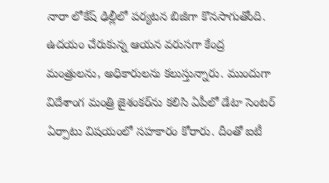నారా లోకేష్ ఢిల్లీలో పర్యటన బిజీగా కొనసాగుతోంది. ఉదయం చేరుకున్న ఆయన వరుసగా కేంద్ర మంత్రులను, అధికారులను కలుస్తున్నారు. ముందుగా విదేశాంగ మంత్రి జైశంకర్‌ను కలిసి ఏపీలో డేటా సెంటర్ ఏర్పాటు విషయంలో సహకారం కోరారు. దీంతో ఐటీ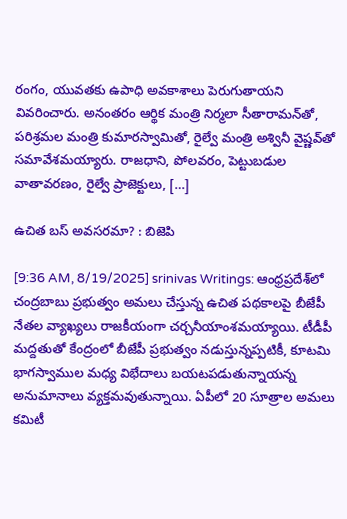రంగం, యువతకు ఉపాధి అవకాశాలు పెరుగుతాయని వివరించారు. అనంతరం ఆర్థిక మంత్రి నిర్మలా సీతారామన్‌తో, పరిశ్రమల మంత్రి కుమారస్వామితో, రైల్వే మంత్రి అశ్వినీ వైష్ణవ్‌తో సమావేశమయ్యారు. రాజధాని, పోలవరం, పెట్టుబడుల వాతావరణం, రైల్వే ప్రాజెక్టులు, […]

ఉచిత బస్ అవసరమా? : బిజెపి

[9:36 AM, 8/19/2025] srinivas Writings: ఆంధ్రప్రదేశ్‌లో చంద్రబాబు ప్రభుత్వం అమలు చేస్తున్న ఉచిత పథకాలపై బీజేపీ నేతల వ్యాఖ్యలు రాజకీయంగా చర్చనీయాంశమయ్యాయి. టీడీపీ మద్దతుతో కేంద్రంలో బీజేపీ ప్రభుత్వం నడుస్తున్నప్పటికీ, కూటమి భాగస్వాముల మధ్య విభేదాలు బయటపడుతున్నాయన్న అనుమానాలు వ్యక్తమవుతున్నాయి. ఏపీలో 20 సూత్రాల అమలు కమిటీ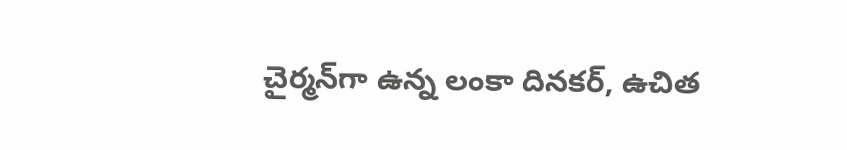చైర్మన్‌గా ఉన్న లంకా దినకర్, ఉచిత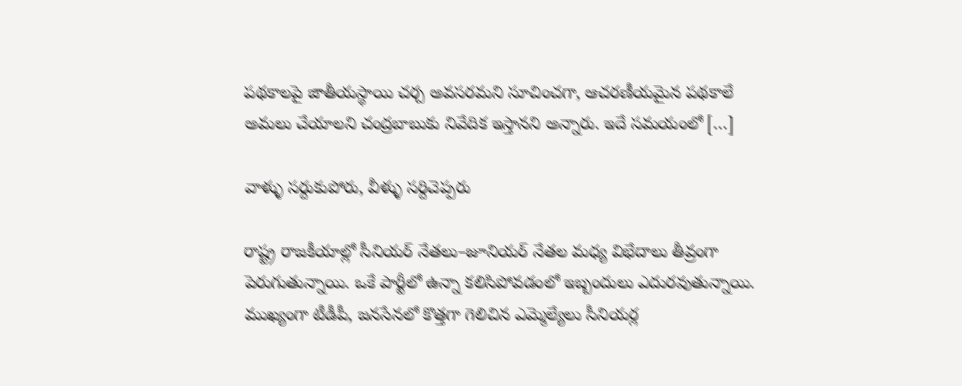పథకాలపై జాతీయస్థాయి చర్చ అవసరమని సూచించగా, ఆచరణీయమైన పథకాలే అమలు చేయాలని చంద్రబాబుకు నివేదిక ఇస్తానని అన్నారు. ఇదే సమయంలో […]

వాళ్ళు సర్దుకుపోరు, వీళ్ళు సర్దిచెప్పరు

రాష్ట్ర రాజకీయాల్లో సీనియర్ నేతలు–జూనియర్ నేతల మధ్య విభేదాలు తీవ్రంగా పెరుగుతున్నాయి. ఒకే పార్టీలో ఉన్నా కలిసిపోవడంలో ఇబ్బందులు ఎదురవుతున్నాయి. ముఖ్యంగా టీడీపీ, జనసేనలో కొత్తగా గెలిచిన ఎమ్మెల్యేలు సీనియర్ల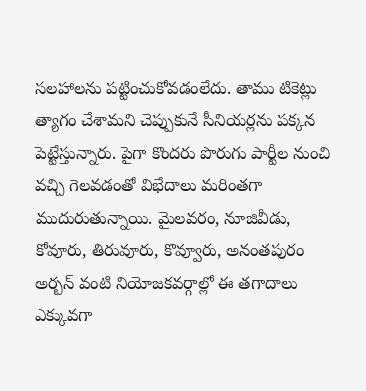సలహాలను పట్టించుకోవడంలేదు. తాము టికెట్లు త్యాగం చేశామని చెప్పుకునే సీనియర్లను పక్కన పెట్టేస్తున్నారు. పైగా కొందరు పొరుగు పార్టీల నుంచి వచ్చి గెలవడంతో విభేదాలు మరింతగా ముదురుతున్నాయి. మైలవరం, నూజివీడు, కోవూరు, తిరువూరు, కొవ్వూరు, అనంతపురం అర్బన్ వంటి నియోజకవర్గాల్లో ఈ తగాదాలు ఎక్కువగా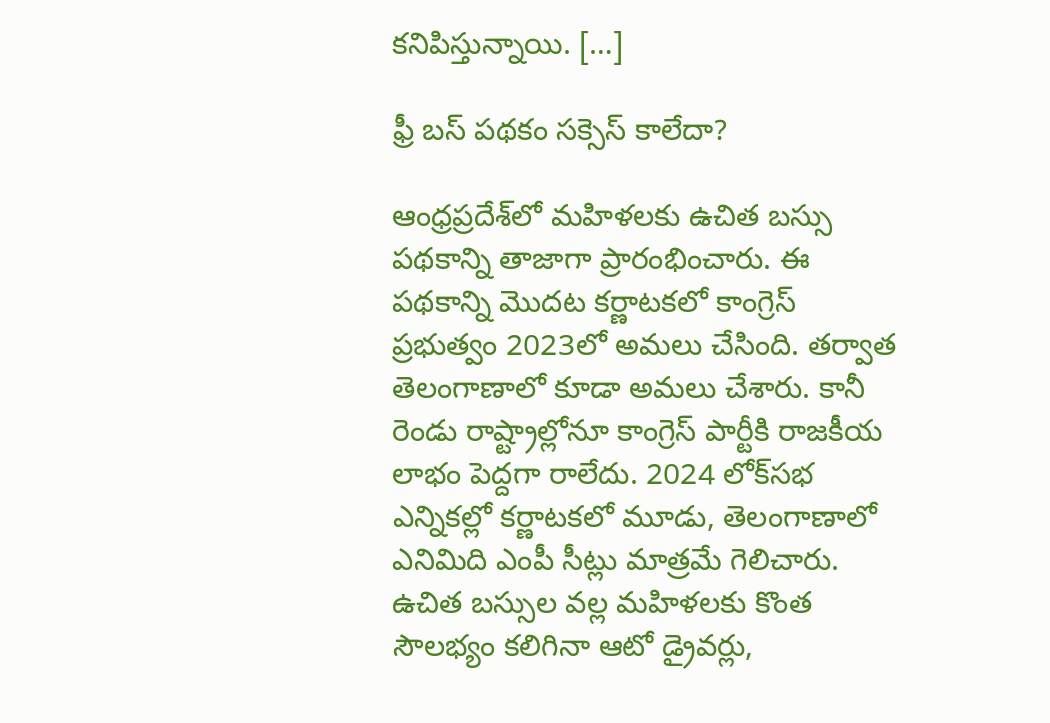కనిపిస్తున్నాయి. […]

ఫ్రీ బస్ పథకం సక్సెస్ కాలేదా?

ఆంధ్రప్రదేశ్‌లో మహిళలకు ఉచిత బస్సు పథకాన్ని తాజాగా ప్రారంభించారు. ఈ పథకాన్ని మొదట కర్ణాటకలో కాంగ్రెస్ ప్రభుత్వం 2023లో అమలు చేసింది. తర్వాత తెలంగాణాలో కూడా అమలు చేశారు. కానీ రెండు రాష్ట్రాల్లోనూ కాంగ్రెస్ పార్టీకి రాజకీయ లాభం పెద్దగా రాలేదు. 2024 లోక్‌సభ ఎన్నికల్లో కర్ణాటకలో మూడు, తెలంగాణాలో ఎనిమిది ఎంపీ సీట్లు మాత్రమే గెలిచారు. ఉచిత బస్సుల వల్ల మహిళలకు కొంత సౌలభ్యం కలిగినా ఆటో డ్రైవర్లు,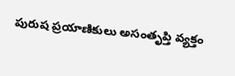పురుష ప్రయాణికులు అసంతృప్తి వ్యక్తం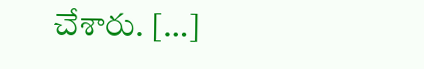చేశారు. […]